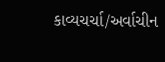કાવ્યચર્ચા/અર્વાચીન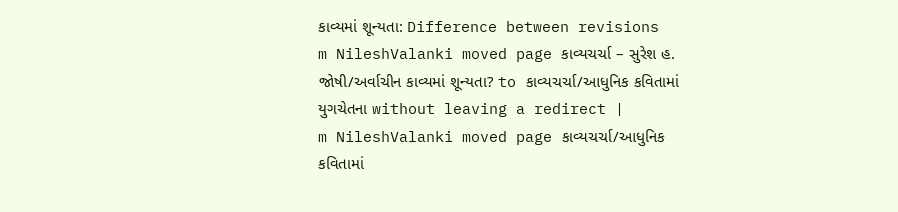કાવ્યમાં શૂન્યતા: Difference between revisions
m NileshValanki moved page કાવ્યચર્ચા – સુરેશ હ. જોષી/અર્વાચીન કાવ્યમાં શૂન્યતા? to કાવ્યચર્ચા/આધુનિક કવિતામાં યુગચેતના without leaving a redirect |
m NileshValanki moved page કાવ્યચર્ચા/આધુનિક કવિતામાં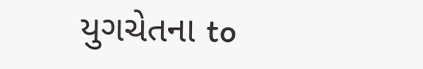યુગચેતના to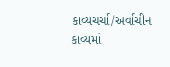કાવ્યચર્ચા/અર્વાચીન કાવ્યમાં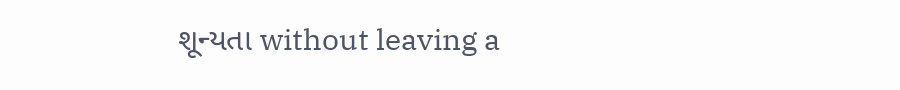શૂન્યતા without leaving a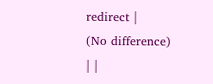redirect |
(No difference)
| |